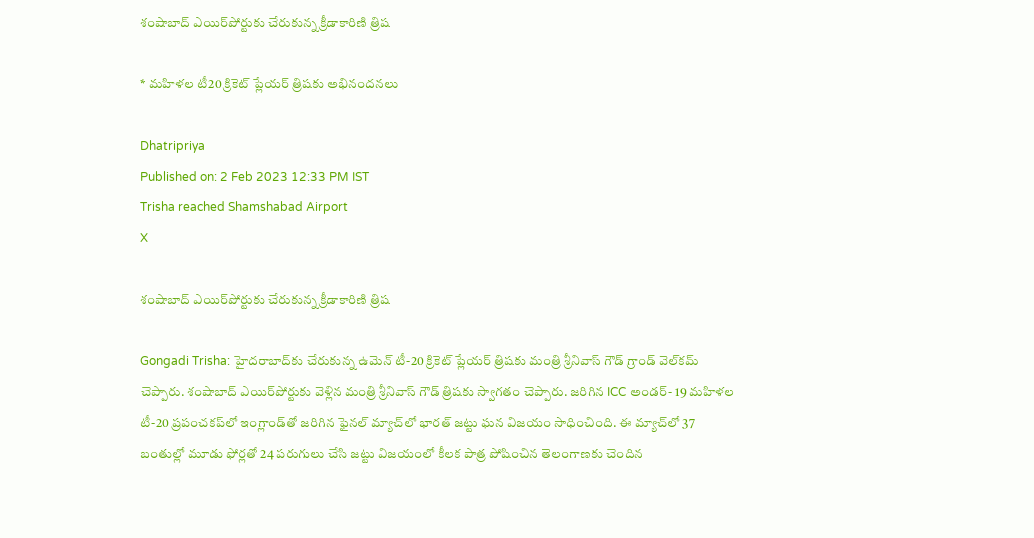శంషాబాద్ ఎయిర్‌పోర్టుకు చేరుకున్న క్రీడాకారిణి త్రిష

* మహిళల టీ20 క్రికెట్ ప్లేయర్ త్రిషకు అభినందనలు

Dhatripriya
Published on: 2 Feb 2023 12:33 PM IST
Trisha reached Shamshabad Airport
X

శంషాబాద్ ఎయిర్‌పోర్టుకు చేరుకున్న క్రీడాకారిణి త్రిష

Gongadi Trisha: హైదరాబాద్‌కు చేరుకున్న ఉమెన్ టీ-20 క్రికెట్ ప్లేయర్ త్రిషకు మంత్రి శ్రీనివాస్ గౌడ్ గ్రాండ్ వెల్‌కమ్ చెప్పారు. శంషాబాద్ ఎయిర్‌పోర్టుకు వెళ్లిన మంత్రి శ్రీనివాస్ గౌడ్ త్రిషకు స్వాగతం చెప్పారు. జరిగిన ICC అండర్- 19 మహిళల టీ-20 ప్రపంచకప్‌లో ఇంగ్లాండ్‌తో జరిగిన ఫైనల్ మ్యాచ్‌లో భారత్ జట్టు ఘన విజయం సాధించింది. ఈ మ్యాచ్‌లో 37 బంతుల్లో మూడు ఫోర్లతో 24 పరుగులు చేసి జట్టు విజయంలో కీలక పాత్ర పోషించిన తెలంగాణకు చెందిన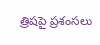త్రిషపై ప్రశంసలు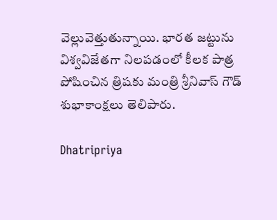వెల్లువెత్తుతున్నాయి. భారత జట్టును విశ్వవిజేతగా నిలపడంలో కీలక పాత్ర పోషించిన త్రిషకు మంత్రి శ్రీనివాస్ గౌడ్ శుభాకాంక్షలు తెలిపారు.

Dhatripriya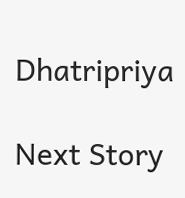Dhatripriya

Next Story